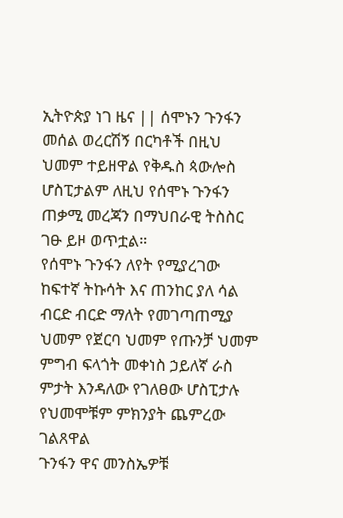ኢትዮጵያ ነገ ዜና || ሰሞኑን ጉንፋን መሰል ወረርሽኝ በርካቶች በዚህ ህመም ተይዘዋል የቅዱስ ጳውሎስ ሆስፒታልም ለዚህ የሰሞኑ ጉንፋን ጠቃሚ መረጃን በማህበራዊ ትስስር ገፁ ይዞ ወጥቷል።
የሰሞኑ ጉንፋን ለየት የሚያረገው ከፍተኛ ትኩሳት እና ጠንከር ያለ ሳል ብርድ ብርድ ማለት የመገጣጠሚያ ህመም የጀርባ ህመም የጡንቻ ህመም ምግብ ፍላጎት መቀነስ ኃይለኛ ራስ ምታት እንዳለው የገለፀው ሆስፒታሉ የህመሞቹም ምክንያት ጨምረው ገልጸዋል
ጉንፋን ዋና መንስኤዎቹ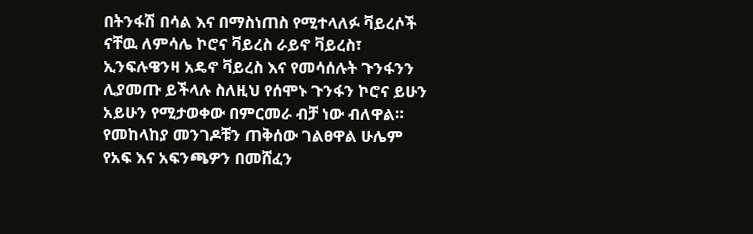በትንፋሽ በሳል እና በማስነጠስ የሚተላለፉ ቫይረሶች ናቸዉ ለምሳሌ ኮሮና ቫይረስ ራይኖ ቫይረስ፣ ኢንፍሉዌንዛ አዴኖ ቫይረስ እና የመሳሰሉት ጉንፋንን ሊያመጡ ይችላሉ ስለዚህ የሰሞኑ ጉንፋን ኮሮና ይሁን አይሁን የሚታወቀው በምርመራ ብቻ ነው ብለዋል።
የመከላከያ መንገዶቹን ጠቅሰው ገልፀዋል ሁሌም የአፍ እና አፍንጫዎን በመሸፈን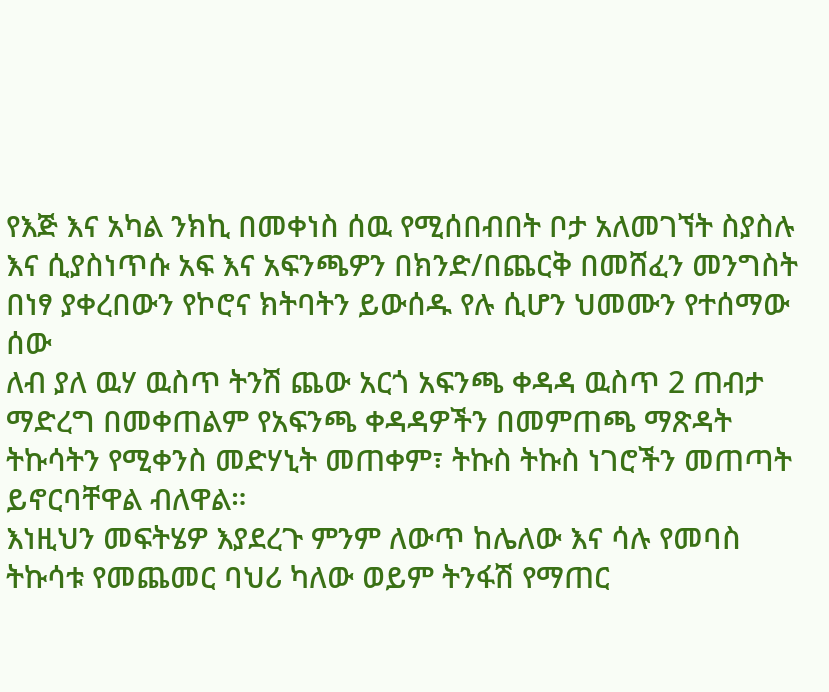የእጅ እና አካል ንክኪ በመቀነስ ሰዉ የሚሰበብበት ቦታ አለመገኘት ስያስሉ እና ሲያስነጥሱ አፍ እና አፍንጫዎን በክንድ/በጨርቅ በመሸፈን መንግስት በነፃ ያቀረበውን የኮሮና ክትባትን ይውሰዱ የሉ ሲሆን ህመሙን የተሰማው ሰው
ለብ ያለ ዉሃ ዉስጥ ትንሽ ጨው አርጎ አፍንጫ ቀዳዳ ዉስጥ 2 ጠብታ ማድረግ በመቀጠልም የአፍንጫ ቀዳዳዎችን በመምጠጫ ማጽዳት ትኩሳትን የሚቀንስ መድሃኒት መጠቀም፣ ትኩስ ትኩስ ነገሮችን መጠጣት ይኖርባቸዋል ብለዋል።
እነዚህን መፍትሄዎ እያደረጉ ምንም ለውጥ ከሌለው እና ሳሉ የመባስ ትኩሳቱ የመጨመር ባህሪ ካለው ወይም ትንፋሽ የማጠር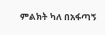ምልክት ካለ በአፋጣኝ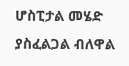ሆስፒታል መሄድ ያስፈልጋል ብለዋል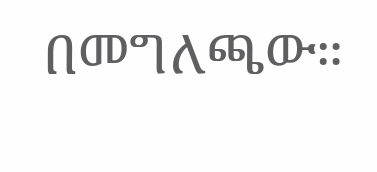በመግለጫው።